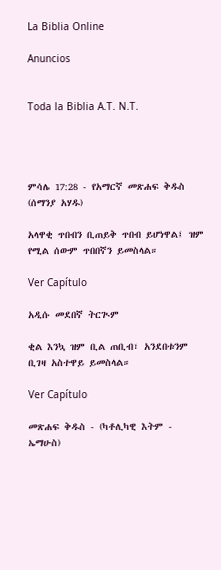La Biblia Online

Anuncios


Toda la Biblia A.T. N.T.




ምሳሌ 17:28 - የአማርኛ መጽሐፍ ቅዱስ (ሰማንያ አሃዱ)

አላዋቂ ጥበብን ቢጠይቅ ጥበብ ይሆነዋል፤ ዝም የሚል ሰውም ጥበበኛን ይመስላል።

Ver Capítulo

አዲሱ መደበኛ ትርጒም

ቂል እንኳ ዝም ቢል ጠቢብ፣ አንደበቱንም ቢገዛ አስተዋይ ይመስላል።

Ver Capítulo

መጽሐፍ ቅዱስ - (ካቶሊካዊ እትም - ኤማሁስ)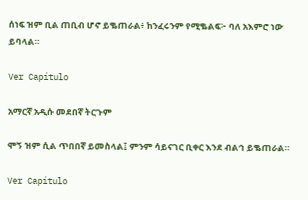ሰነፍ ዝም ቢል ጠቢብ ሆኖ ይቈጠራል፥ ከንፈሩንም የሚቈልፍ፦ ባለ አእምሮ ነው ይባላል።

Ver Capítulo

አማርኛ አዲሱ መደበኛ ትርጉም

ሞኝ ዝም ሲል ጥበበኛ ይመስላል፤ ምንም ሳይናገር ቢቀር እንደ ብልኅ ይቈጠራል።

Ver Capítulo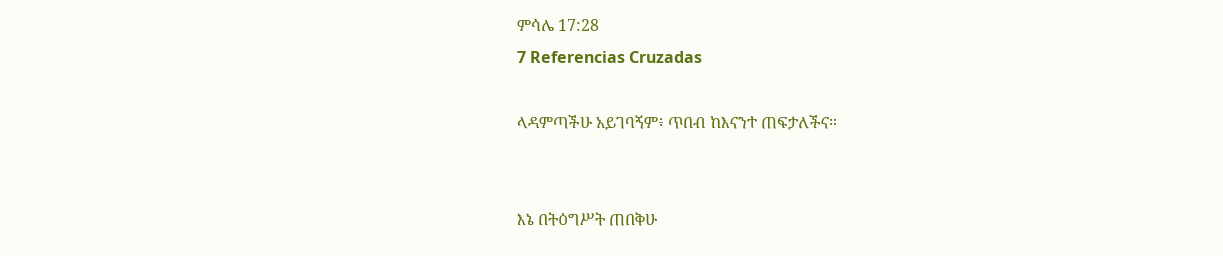ምሳሌ 17:28
7 Referencias Cruzadas

ላዳምጣችሁ አይገባኝም፥ ጥበብ ከእናንተ ጠፍታለችና።


እኔ በትዕግሥት ጠበቅሁ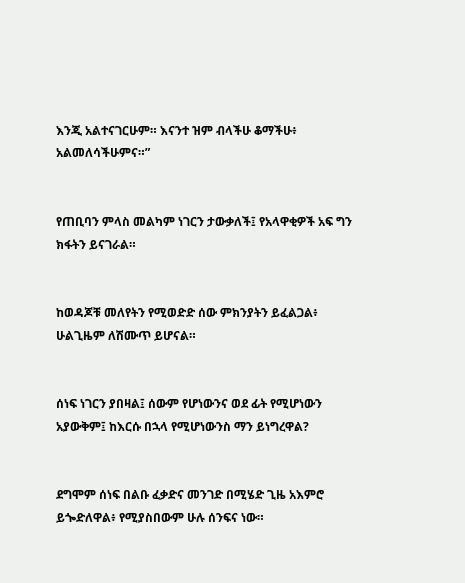እንጂ አልተናገርሁም። እናንተ ዝም ብላችሁ ቆማችሁ፥ አልመለሳችሁምና።”


የጠቢባን ምላስ መልካም ነገርን ታውቃለች፤ የአላዋቂዎች አፍ ግን ክፋትን ይናገራል።


ከወዳጆቹ መለየትን የሚወድድ ሰው ምክንያትን ይፈልጋል፥ ሁልጊዜም ለሽሙጥ ይሆናል።


ሰነፍ ነገርን ያበዛል፤ ሰውም የሆነውንና ወደ ፊት የሚሆነውን አያውቅም፤ ከእርሱ በኋላ የሚሆነውንስ ማን ይነግረዋል?


ደግሞም ሰነፍ በልቡ ፈቃድና መንገድ በሚሄድ ጊዜ አእምሮ ይጐድለዋል፥ የሚያስበውም ሁሉ ሰንፍና ነው።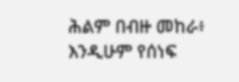ሕልም በብዙ መከራ፥ እንዲሁም የሰነፍ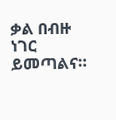ቃል በብዙ ነገር ይመጣልና።